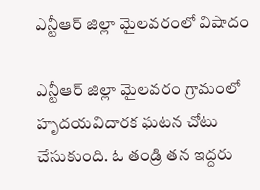ఎన్టీఆర్ జిల్లా మైలవరంలో విషాదం

ఎన్టీఆర్ జిల్లా మైలవరం గ్రామంలో హృదయవిదారక ఘటన చోటు చేసుకుంది. ఓ తండ్రి తన ఇద్దరు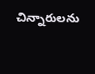చిన్నారులను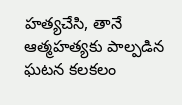హత్యచేసి, తానే ఆత్మహత్యకు పాల్పడిన ఘటన కలకలం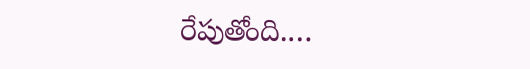రేపుతోంది.…